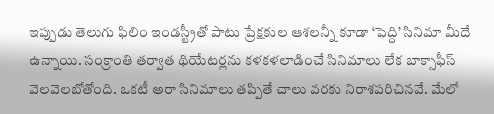ఇప్పుడు తెలుగు ఫిలిం ఇండస్ట్రీతో పాటు ప్రేక్షకుల ఆశలన్నీ కూడా ‘పెద్ది’ సినిమా మీదే ఉన్నాయి. సంక్రాంతి తర్వాత థియేటర్లను కళకళలాడించే సినిమాలు లేక బాక్సాఫీస్ వెలవెలబోతోంది. ఒకటీ అరా సినిమాలు తప్పితే చాలు వరకు నిరాశపరిచినవే. మేలో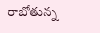రాబోతున్న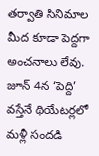తర్వాతి సినిమాల మీద కూడా పెద్దగా అంచనాలు లేవు. జూన్ 4న ‘పెద్ది’ వస్తేనే థియేటర్లలో మళ్లీ సందడి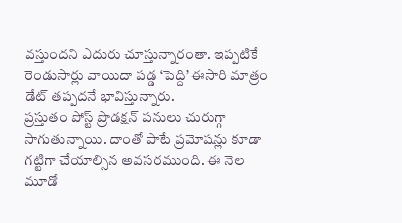వస్తుందని ఎదురు చూస్తున్నారంతా. ఇప్పటికే రెండుసార్లు వాయిదా పడ్డ ‘పెద్ది’ ఈసారి మాత్రం డేట్ తప్పదనే భావిస్తున్నారు.
ప్రస్తుతం పోస్ట్ ప్రొడక్షన్ పనులు చురుగ్గా సాగుతున్నాయి. దాంతో పాటే ప్రమోషన్లు కూడా గట్టిగా చేయాల్సిన అవసరముంది. ఈ నెల మూడో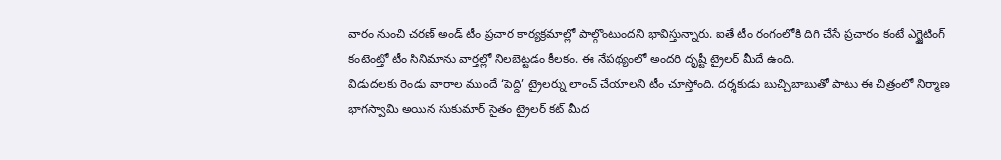వారం నుంచి చరణ్ అండ్ టీం ప్రచార కార్యక్రమాల్లో పాల్గొంటుందని భావిస్తున్నారు. ఐతే టీం రంగంలోకి దిగి చేసే ప్రచారం కంటే ఎగ్జైటింగ్ కంటెంట్తో టీం సినిమాను వార్తల్లో నిలబెట్టడం కీలకం. ఈ నేపథ్యంలో అందరి దృష్టీ ట్రైలర్ మీదే ఉంది.
విడుదలకు రెండు వారాల ముందే ‘పెద్ది’ ట్రైలర్ను లాంచ్ చేయాలని టీం చూస్తోంది. దర్శకుడు బుచ్చిబాబుతో పాటు ఈ చిత్రంలో నిర్మాణ భాగస్వామి అయిన సుకుమార్ సైతం ట్రైలర్ కట్ మీద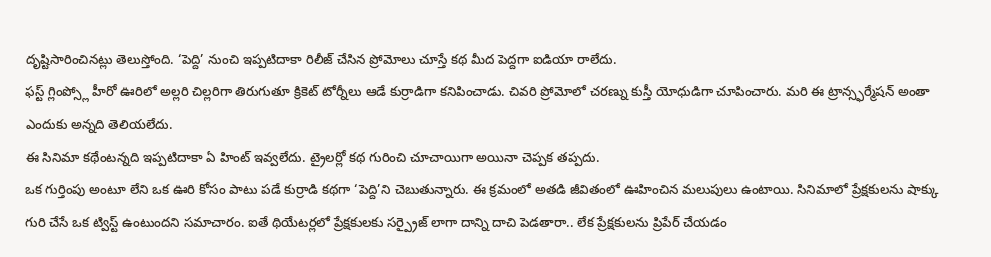దృష్టిసారించినట్లు తెలుస్తోంది. ‘పెద్ది’ నుంచి ఇప్పటిదాకా రిలీజ్ చేసిన ప్రోమోలు చూస్తే కథ మీద పెద్దగా ఐడియా రాలేదు.
ఫస్ట్ గ్లింప్స్లో హీరో ఊరిలో అల్లరి చిల్లరిగా తిరుగుతూ క్రికెట్ టోర్నీలు ఆడే కుర్రాడిగా కనిపించాడు. చివరి ప్రోమోలో చరణ్ను కుస్తీ యోధుడిగా చూపించారు. మరి ఈ ట్రాన్స్ఫర్మేషన్ అంతా ఎందుకు అన్నది తెలియలేదు.
ఈ సినిమా కథేంటన్నది ఇప్పటిదాకా ఏ హింట్ ఇవ్వలేదు. ట్రైలర్లో కథ గురించి చూచాయిగా అయినా చెప్పక తప్పదు.
ఒక గుర్తింపు అంటూ లేని ఒక ఊరి కోసం పాటు పడే కుర్రాడి కథగా ‘పెద్ది’ని చెబుతున్నారు. ఈ క్రమంలో అతడి జీవితంలో ఊహించిన మలుపులు ఉంటాయి. సినిమాలో ప్రేక్షకులను షాక్కు గురి చేసే ఒక ట్విస్ట్ ఉంటుందని సమాచారం. ఐతే థియేటర్లలో ప్రేక్షకులకు సర్ప్రైజ్ లాగా దాన్ని దాచి పెడతారా.. లేక ప్రేక్షకులను ప్రిపేర్ చేయడం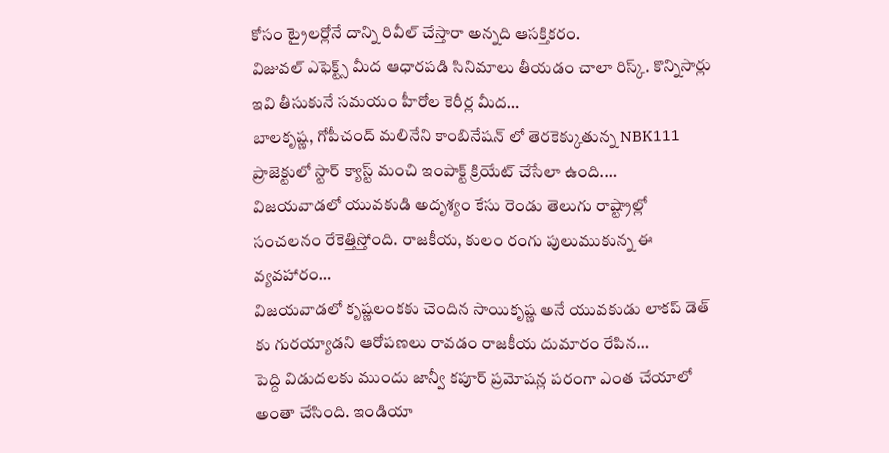కోసం ట్రైలర్లోనే దాన్ని రివీల్ చేస్తారా అన్నది ఆసక్తికరం.
విజువల్ ఎఫెక్ట్స్ మీద ఆధారపడి సినిమాలు తీయడం చాలా రిస్క్. కొన్నిసార్లు ఇవి తీసుకునే సమయం హీరోల కెరీర్ల మీద…
బాలకృష్ణ, గోపీచంద్ మలినేని కాంబినేషన్ లో తెరకెక్కుతున్న NBK111 ప్రాజెక్టులో స్టార్ క్యాస్ట్ మంచి ఇంపాక్ట్ క్రియేట్ చేసేలా ఉంది.…
విజయవాడలో యువకుడి అదృశ్యం కేసు రెండు తెలుగు రాష్ట్రాల్లో సంచలనం రేకెత్తిస్తోంది. రాజకీయ, కులం రంగు పులుముకున్న ఈ వ్యవహారం…
విజయవాడలో కృష్ణలంకకు చెందిన సాయికృష్ణ అనే యువకుడు లాకప్ డెత్ కు గురయ్యాడని ఆరోపణలు రావడం రాజకీయ దుమారం రేపిన…
పెద్ది విడుదలకు ముందు జాన్వీ కపూర్ ప్రమోషన్ల పరంగా ఎంత చేయాలో అంతా చేసింది. ఇండియా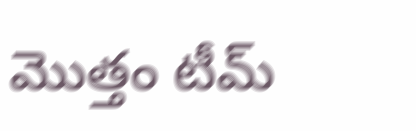మొత్తం టీమ్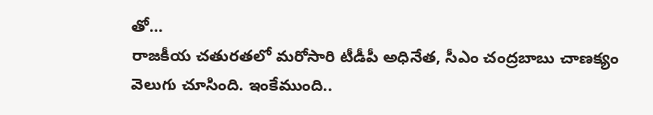తో…
రాజకీయ చతురతలో మరోసారి టీడీపీ అధినేత, సీఎం చంద్రబాబు చాణక్యం వెలుగు చూసింది. ఇంకేముంది..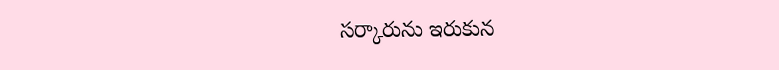సర్కారును ఇరుకున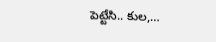పెట్టేసి.. కుల,…